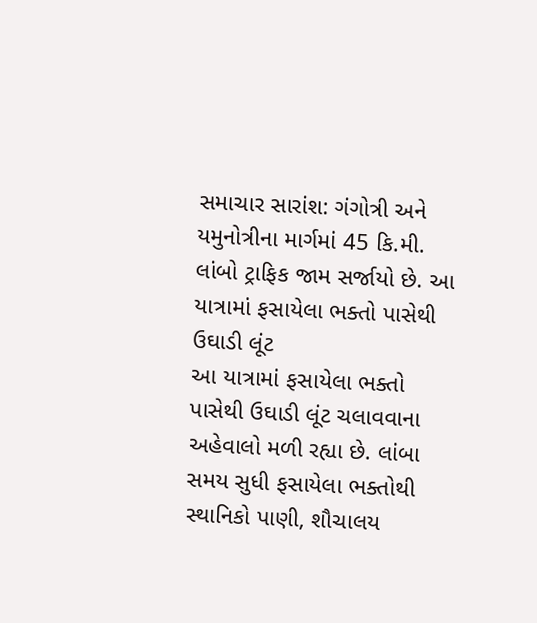સમાચાર સારાંશ: ગંગોત્રી અને યમુનોત્રીના માર્ગમાં 45 કિ.મી. લાંબો ટ્રાફિક જામ સર્જાયો છે. આ યાત્રામાં ફસાયેલા ભક્તો પાસેથી ઉઘાડી લૂંટ
આ યાત્રામાં ફસાયેલા ભક્તો પાસેથી ઉઘાડી લૂંટ ચલાવવાના અહેવાલો મળી રહ્યા છે. લાંબા સમય સુધી ફસાયેલા ભક્તોથી સ્થાનિકો પાણી, શૌચાલય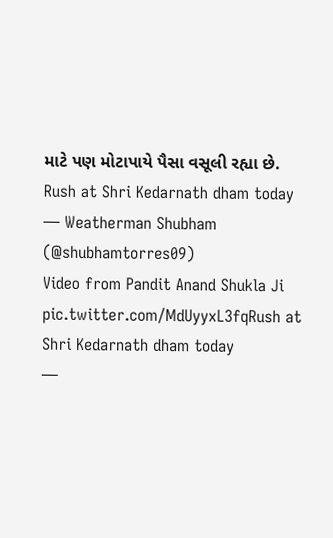માટે પણ મોટાપાયે પૈસા વસૂલી રહ્યા છે.
Rush at Shri Kedarnath dham today
— Weatherman Shubham (@shubhamtorres09)
Video from Pandit Anand Shukla Ji pic.twitter.com/MdUyyxL3fqRush at Shri Kedarnath dham today
—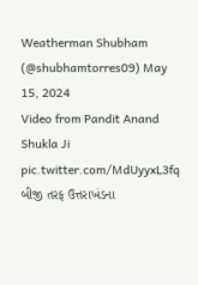Weatherman Shubham (@shubhamtorres09) May 15, 2024
Video from Pandit Anand Shukla Ji pic.twitter.com/MdUyyxL3fq
બીજી તરફ ઉત્તરાખંડના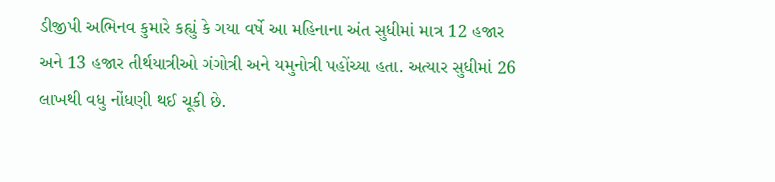ડીજીપી અભિનવ કુમારે કહ્યું કે ગયા વર્ષે આ મહિનાના અંત સુધીમાં માત્ર 12 હજાર અને 13 હજાર તીર્થયાત્રીઓ ગંગોત્રી અને યમુનોત્રી પહોંચ્યા હતા. અત્યાર સુધીમાં 26 લાખથી વધુ નોંધણી થઈ ચૂકી છે.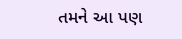તમને આ પણ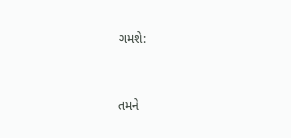ગમશે:


તમને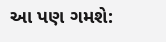આ પણ ગમશે: